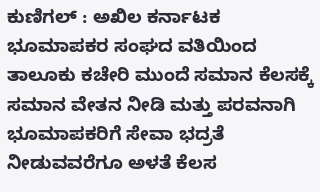ಕುಣಿಗಲ್ : ಅಖಿಲ ಕರ್ನಾಟಕ ಭೂಮಾಪಕರ ಸಂಘದ ವತಿಯಿಂದ ತಾಲೂಕು ಕಚೇರಿ ಮುಂದೆ ಸಮಾನ ಕೆಲಸಕ್ಕೆ ಸಮಾನ ವೇತನ ನೀಡಿ ಮತ್ತು ಪರವನಾಗಿ ಭೂಮಾಪಕರಿಗೆ ಸೇವಾ ಭದ್ರತೆ ನೀಡುವವರೆಗೂ ಅಳತೆ ಕೆಲಸ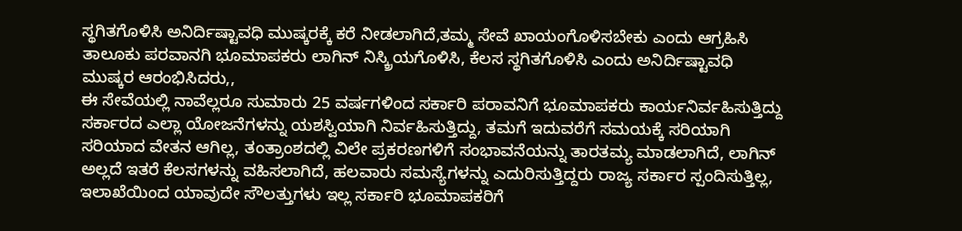ಸ್ಥಗಿತಗೊಳಿಸಿ ಅನಿರ್ದಿಷ್ಟಾವಧಿ ಮುಷ್ಕರಕ್ಕೆ ಕರೆ ನೀಡಲಾಗಿದೆ,ತಮ್ಮ ಸೇವೆ ಖಾಯಂಗೊಳಿಸಬೇಕು ಎಂದು ಆಗ್ರಹಿಸಿ ತಾಲೂಕು ಪರವಾನಗಿ ಭೂಮಾಪಕರು ಲಾಗಿನ್ ನಿಸ್ಕ್ರಿಯಗೊಳಿಸಿ, ಕೆಲಸ ಸ್ಥಗಿತಗೊಳಿಸಿ ಎಂದು ಅನಿರ್ದಿಷ್ಟಾವಧಿ ಮುಷ್ಕರ ಆರಂಭಿಸಿದರು,,
ಈ ಸೇವೆಯಲ್ಲಿ ನಾವೆಲ್ಲರೂ ಸುಮಾರು 25 ವರ್ಷಗಳಿಂದ ಸರ್ಕಾರಿ ಪರಾವನಿಗೆ ಭೂಮಾಪಕರು ಕಾರ್ಯನಿರ್ವಹಿಸುತ್ತಿದ್ದು ಸರ್ಕಾರದ ಎಲ್ಲಾ ಯೋಜನೆಗಳನ್ನು ಯಶಸ್ವಿಯಾಗಿ ನಿರ್ವಹಿಸುತ್ತಿದ್ದು, ತಮಗೆ ಇದುವರೆಗೆ ಸಮಯಕ್ಕೆ ಸರಿಯಾಗಿ ಸರಿಯಾದ ವೇತನ ಆಗಿಲ್ಲ, ತಂತ್ರಾಂಶದಲ್ಲಿ ವಿಲೇ ಪ್ರಕರಣಗಳಿಗೆ ಸಂಭಾವನೆಯನ್ನು ತಾರತಮ್ಯ ಮಾಡಲಾಗಿದೆ, ಲಾಗಿನ್ ಅಲ್ಲದೆ ಇತರೆ ಕೆಲಸಗಳನ್ನು ವಹಿಸಲಾಗಿದೆ, ಹಲವಾರು ಸಮಸ್ಯೆಗಳನ್ನು ಎದುರಿಸುತ್ತಿದ್ದರು ರಾಜ್ಯ ಸರ್ಕಾರ ಸ್ಪಂದಿಸುತ್ತಿಲ್ಲ, ಇಲಾಖೆಯಿಂದ ಯಾವುದೇ ಸೌಲತ್ತುಗಳು ಇಲ್ಲ ಸರ್ಕಾರಿ ಭೂಮಾಪಕರಿಗೆ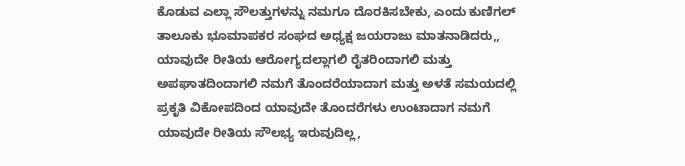ಕೊಡುವ ಎಲ್ಲಾ ಸೌಲತ್ತುಗಳನ್ನು ನಮಗೂ ದೊರಕಿಸಬೇಕು, ಎಂದು ಕುಣಿಗಲ್ ತಾಲೂಕು ಭೂಮಾಪಕರ ಸಂಘದ ಅಧ್ಯಕ್ಷ ಜಯರಾಜು ಮಾತನಾಡಿದರು,,
ಯಾವುದೇ ರೀತಿಯ ಆರೋಗ್ಯದಲ್ಲಾಗಲಿ ರೈತರಿಂದಾಗಲಿ ಮತ್ತು ಅಪಘಾತದಿಂದಾಗಲಿ ನಮಗೆ ತೊಂದರೆಯಾದಾಗ ಮತ್ತು ಅಳತೆ ಸಮಯದಲ್ಲಿ ಪ್ರಕೃತಿ ವಿಕೋಪದಿಂದ ಯಾವುದೇ ತೊಂದರೆಗಳು ಉಂಟಾದಾಗ ನಮಗೆ ಯಾವುದೇ ರೀತಿಯ ಸೌಲಭ್ಯ ಇರುವುದಿಲ್ಲ,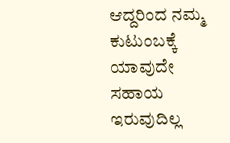ಆದ್ದರಿಂದ ನಮ್ಮ ಕುಟುಂಬಕ್ಕೆ ಯಾವುದೇ ಸಹಾಯ ಇರುವುದಿಲ್ಲ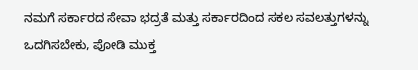ನಮಗೆ ಸರ್ಕಾರದ ಸೇವಾ ಭದ್ರತೆ ಮತ್ತು ಸರ್ಕಾರದಿಂದ ಸಕಲ ಸವಲತ್ತುಗಳನ್ನು ಒದಗಿಸಬೇಕು, ಪೋಡಿ ಮುಕ್ತ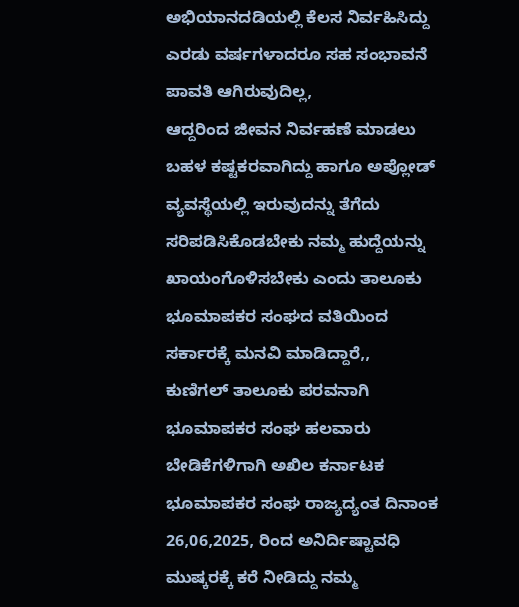ಅಭಿಯಾನದಡಿಯಲ್ಲಿ ಕೆಲಸ ನಿರ್ವಹಿಸಿದ್ದು ಎರಡು ವರ್ಷಗಳಾದರೂ ಸಹ ಸಂಭಾವನೆ ಪಾವತಿ ಆಗಿರುವುದಿಲ್ಲ,
ಆದ್ದರಿಂದ ಜೀವನ ನಿರ್ವಹಣೆ ಮಾಡಲು ಬಹಳ ಕಷ್ಟಕರವಾಗಿದ್ದು ಹಾಗೂ ಅಪ್ಲೋಡ್ ವ್ಯವಸ್ಥೆಯಲ್ಲಿ ಇರುವುದನ್ನು ತೆಗೆದು ಸರಿಪಡಿಸಿಕೊಡಬೇಕು ನಮ್ಮ ಹುದ್ದೆಯನ್ನು ಖಾಯಂಗೊಳಿಸಬೇಕು ಎಂದು ತಾಲೂಕು ಭೂಮಾಪಕರ ಸಂಘದ ವತಿಯಿಂದ ಸರ್ಕಾರಕ್ಕೆ ಮನವಿ ಮಾಡಿದ್ದಾರೆ,,
ಕುಣಿಗಲ್ ತಾಲೂಕು ಪರವನಾಗಿ ಭೂಮಾಪಕರ ಸಂಘ ಹಲವಾರು ಬೇಡಿಕೆಗಳಿಗಾಗಿ ಅಖಿಲ ಕರ್ನಾಟಕ ಭೂಮಾಪಕರ ಸಂಘ ರಾಜ್ಯದ್ಯಂತ ದಿನಾಂಕ 26,06,2025, ರಿಂದ ಅನಿರ್ದಿಷ್ಟಾವಧಿ ಮುಷ್ಕರಕ್ಕೆ ಕರೆ ನೀಡಿದ್ದು ನಮ್ಮ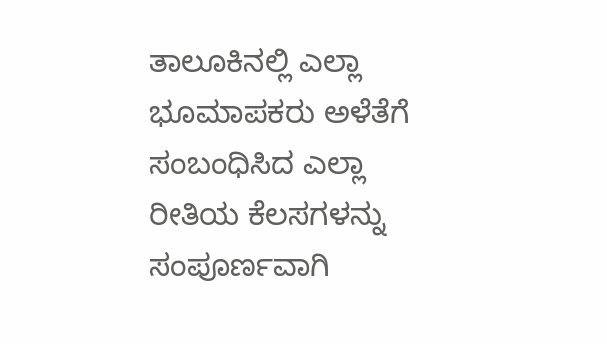ತಾಲೂಕಿನಲ್ಲಿ ಎಲ್ಲಾ ಭೂಮಾಪಕರು ಅಳೆತೆಗೆ ಸಂಬಂಧಿಸಿದ ಎಲ್ಲಾ ರೀತಿಯ ಕೆಲಸಗಳನ್ನು ಸಂಪೂರ್ಣವಾಗಿ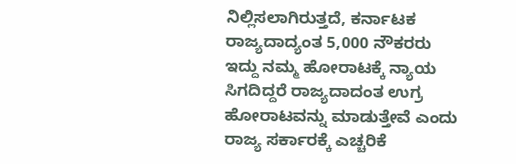ನಿಲ್ಲಿಸಲಾಗಿರುತ್ತದೆ, ಕರ್ನಾಟಕ ರಾಜ್ಯದಾದ್ಯಂತ 5,000 ನೌಕರರು ಇದ್ದು ನಮ್ಮ ಹೋರಾಟಕ್ಕೆ ನ್ಯಾಯ ಸಿಗದಿದ್ದರೆ ರಾಜ್ಯದಾದಂತ ಉಗ್ರ ಹೋರಾಟವನ್ನು ಮಾಡುತ್ತೇವೆ ಎಂದು ರಾಜ್ಯ ಸರ್ಕಾರಕ್ಕೆ ಎಚ್ಚರಿಕೆ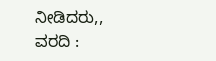ನೀಡಿದರು,,
ವರದಿ :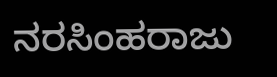ನರಸಿಂಹರಾಜು